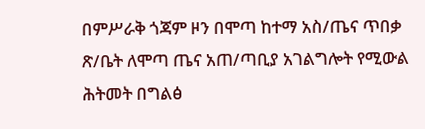በምሥራቅ ጎጃም ዞን በሞጣ ከተማ አስ/ጤና ጥበቃ ጽ/ቤት ለሞጣ ጤና አጠ/ጣቢያ አገልግሎት የሚውል ሕትመት በግልፅ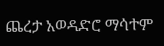ጨረታ አወዳድሮ ማሳተም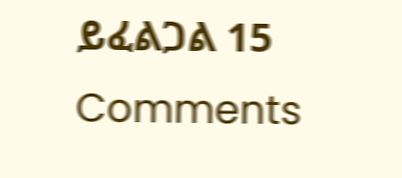ይፈልጋል 15 Comments